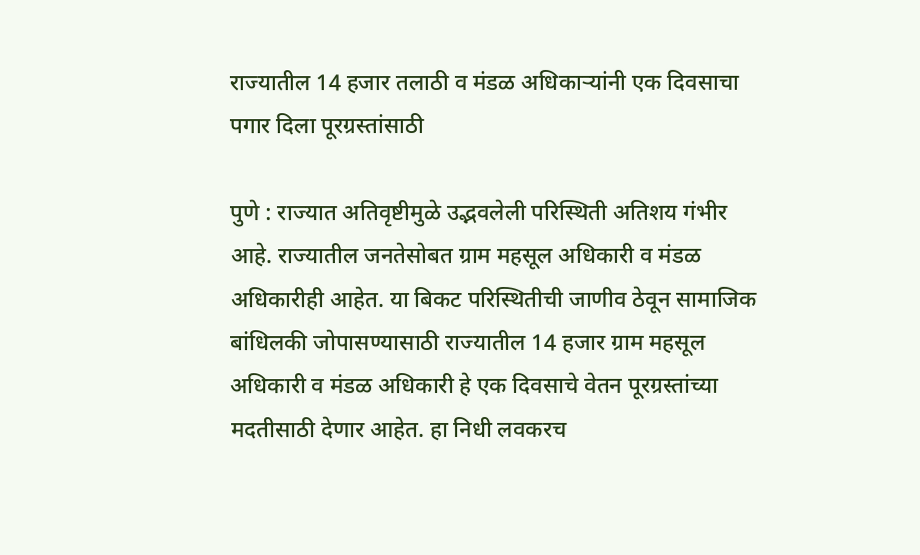राज्यातील 14 हजार तलाठी व मंडळ अधिकाऱ्यांनी एक दिवसाचा पगार दिला पूरग्रस्तांसाठी

पुणे : राज्यात अतिवृष्टीमुळे उद्भवलेली परिस्थिती अतिशय गंभीर आहे. राज्यातील जनतेसोबत ग्राम महसूल अधिकारी व मंडळ अधिकारीही आहेत. या बिकट परिस्थितीची जाणीव ठेवून सामाजिक बांधिलकी जोपासण्यासाठी राज्यातील 14 हजार ग्राम महसूल अधिकारी व मंडळ अधिकारी हे एक दिवसाचे वेतन पूरग्रस्तांच्या मदतीसाठी देणार आहेत. हा निधी लवकरच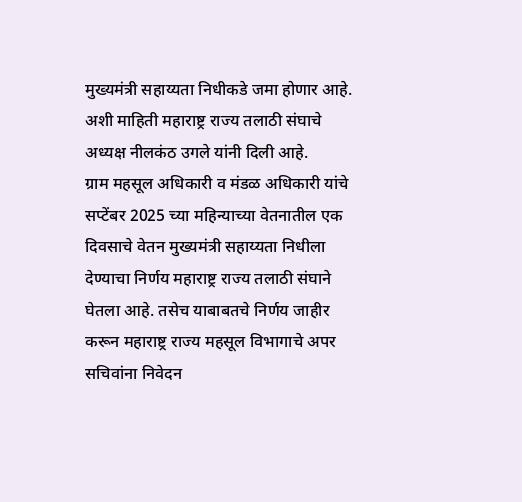मुख्यमंत्री सहाय्यता निधीकडे जमा होणार आहे. अशी माहिती महाराष्ट्र राज्य तलाठी संघाचे अध्यक्ष नीलकंठ उगले यांनी दिली आहे.
ग्राम महसूल अधिकारी व मंडळ अधिकारी यांचे सप्टेंबर 2025 च्या महिन्याच्या वेतनातील एक दिवसाचे वेतन मुख्यमंत्री सहाय्यता निधीला देण्याचा निर्णय महाराष्ट्र राज्य तलाठी संघाने घेतला आहे. तसेच याबाबतचे निर्णय जाहीर करून महाराष्ट्र राज्य महसूल विभागाचे अपर सचिवांना निवेदन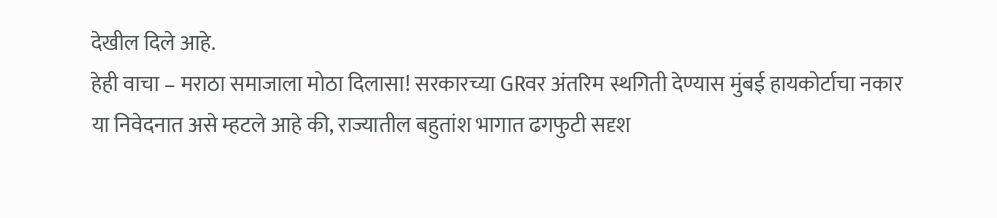देखील दिले आहे.
हेही वाचा – मराठा समाजाला मोठा दिलासा! सरकारच्या GRवर अंतरिम स्थगिती देण्यास मुंबई हायकोर्टाचा नकार
या निवेदनात असे म्हटले आहे की, राज्यातील बहुतांश भागात ढगफुटी सदृश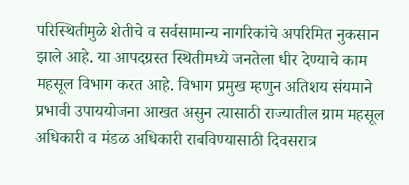परिस्थितीमुळे शेतीचे व सर्वसामान्य नागरिकांचे अपरिमित नुकसान झाले आहे. या आपदग्रस्त स्थितीमध्ये जनतेला धीर देण्याचे काम महसूल विभाग करत आहे. विभाग प्रमुख म्हणुन अतिशय संयमाने प्रभावी उपाययोजना आखत असुन त्यासाठी राज्यातील ग्राम महसूल अधिकारी व मंडळ अधिकारी राबविण्यासाठी दिवसरात्र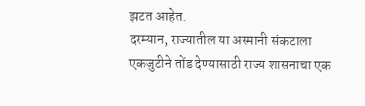झटत आहेत.
दरम्यान, राज्यातील या अस्मानी संकटाला एकजुटीने तोंड देण्यासाठी राज्य शासनाचा एक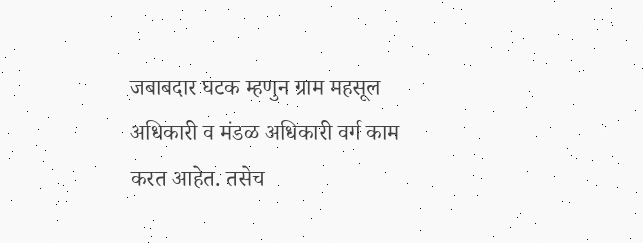जबाबदार घटक म्हणुन ग्राम महसूल अधिकारी व मंडळ अधिकारी वर्ग काम करत आहेत. तसेच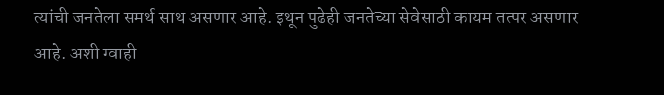त्यांची जनतेला समर्थ साथ असणार आहे. इथून पुढेही जनतेच्या सेवेसाठी कायम तत्पर असणार आहे. अशी ग्वाही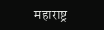महाराष्ट्र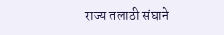राज्य तलाठी संघाने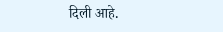दिली आहे.